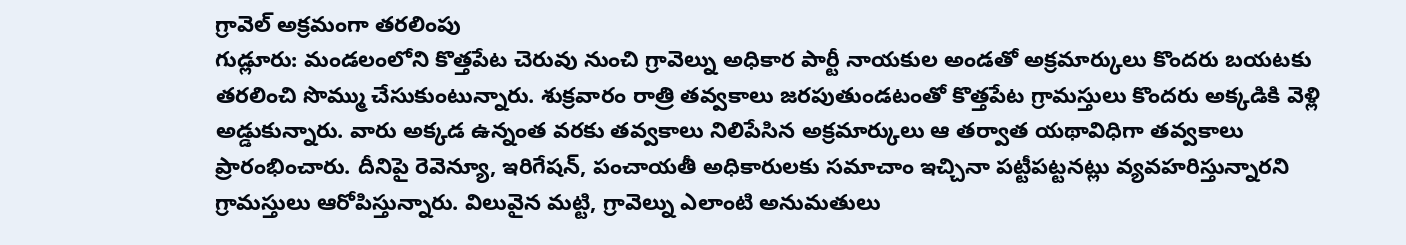గ్రావెల్ అక్రమంగా తరలింపు
గుడ్లూరు: మండలంలోని కొత్తపేట చెరువు నుంచి గ్రావెల్ను అధికార పార్టీ నాయకుల అండతో అక్రమార్కులు కొందరు బయటకు తరలించి సొమ్ము చేసుకుంటున్నారు. శుక్రవారం రాత్రి తవ్వకాలు జరపుతుండటంతో కొత్తపేట గ్రామస్తులు కొందరు అక్కడికి వెళ్లి అడ్డుకున్నారు. వారు అక్కడ ఉన్నంత వరకు తవ్వకాలు నిలిపేసిన అక్రమార్కులు ఆ తర్వాత యథావిధిగా తవ్వకాలు ప్రారంభించారు. దీనిపై రెవెన్యూ, ఇరిగేషన్, పంచాయతీ అధికారులకు సమాచాం ఇచ్చినా పట్టీపట్టనట్లు వ్యవహరిస్తున్నారని గ్రామస్తులు ఆరోపిస్తున్నారు. విలువైన మట్టి, గ్రావెల్ను ఎలాంటి అనుమతులు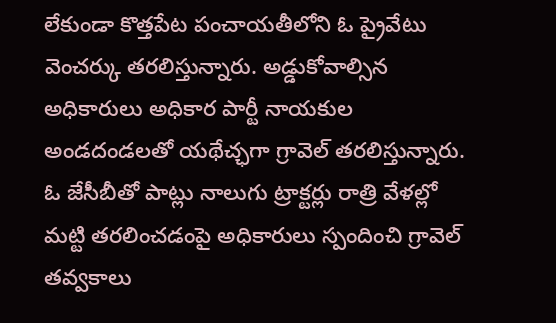లేకుండా కొత్తపేట పంచాయతీలోని ఓ ప్రైవేటు వెంచర్కు తరలిస్తున్నారు. అడ్డుకోవాల్సిన అధికారులు అధికార పార్టీ నాయకుల అండదండలతో యథేచ్ఛగా గ్రావెల్ తరలిస్తున్నారు. ఓ జేసీబీతో పాట్లు నాలుగు ట్రాక్టర్లు రాత్రి వేళల్లో మట్టి తరలించడంపై అధికారులు స్పందించి గ్రావెల్ తవ్వకాలు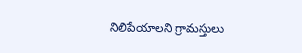నిలిపేయాలని గ్రామస్తులు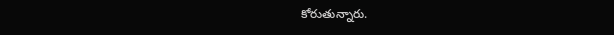కోరుతున్నారు.